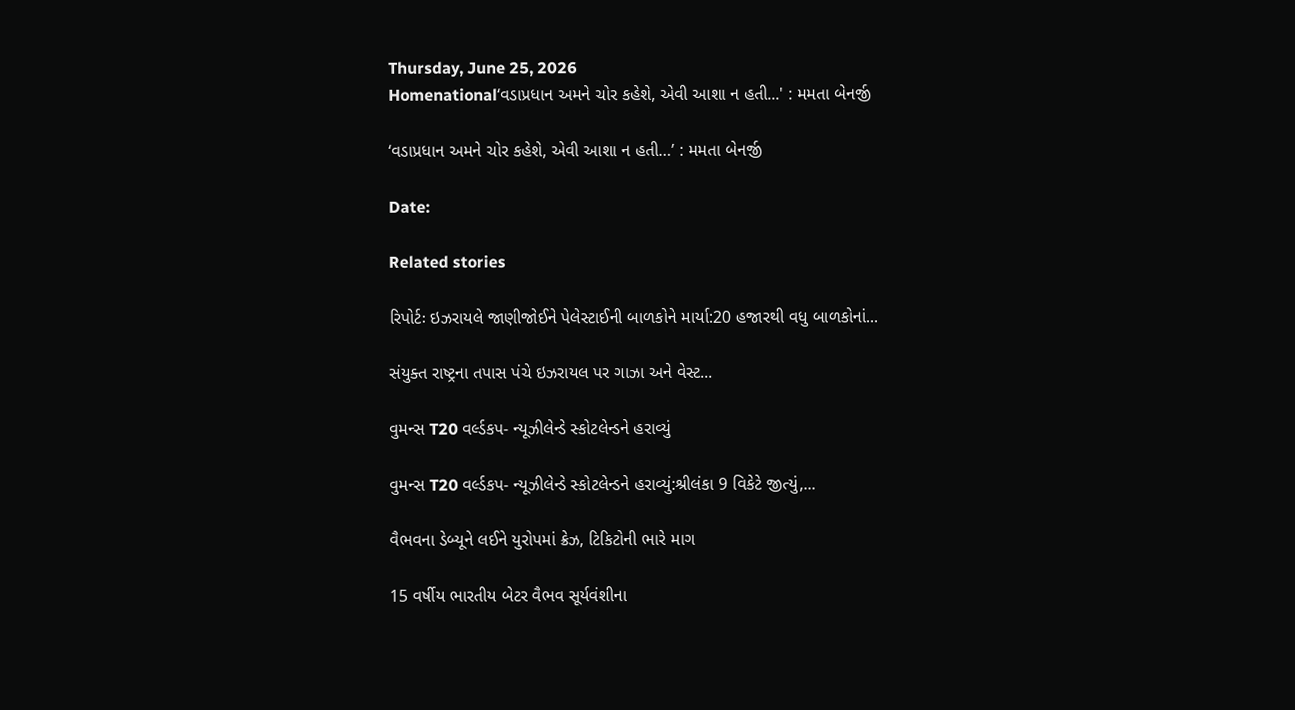Thursday, June 25, 2026
Homenational‘વડાપ્રધાન અમને ચોર કહેશે, એવી આશા ન હતી...' : મમતા બેનર્જી

‘વડાપ્રધાન અમને ચોર કહેશે, એવી આશા ન હતી…’ : મમતા બેનર્જી

Date:

Related stories

રિપોર્ટઃ ઇઝરાયલે જાણીજોઈને પેલેસ્ટાઈની બાળકોને માર્યા:20 હજારથી વધુ બાળકોનાં...

સંયુક્ત રાષ્ટ્રના તપાસ પંચે ઇઝરાયલ પર ગાઝા અને વેસ્ટ...

વુમન્સ T20 વર્લ્ડકપ- ન્યૂઝીલેન્ડે સ્કોટલેન્ડને હરાવ્યું

વુમન્સ T20 વર્લ્ડકપ- ન્યૂઝીલેન્ડે સ્કોટલેન્ડને હરાવ્યું:શ્રીલંકા 9 વિકેટે જીત્યું,...

વૈભવના ડેબ્યૂને લઈને યુરોપમાં ક્રેઝ, ટિકિટોની ભારે માગ

15 વર્ષીય ભારતીય બેટર વૈભવ સૂર્યવંશીના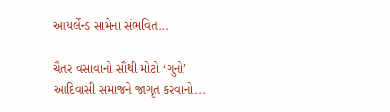આયર્લેન્ડ સામેના સંભવિત...

ચૈતર વસાવાનો સૌથી મોટો ‘ગુનો’ આદિવાસી સમાજને જાગૃત કરવાનો...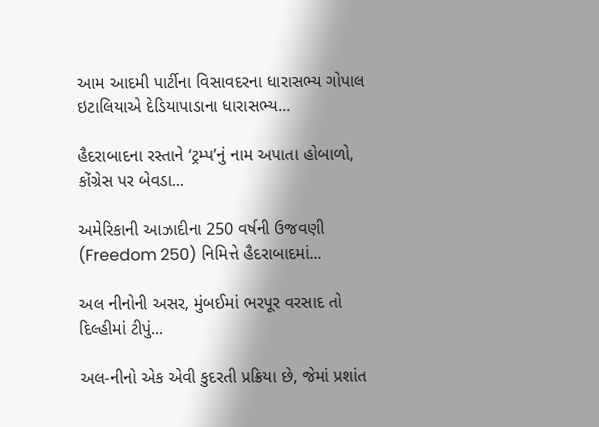આમ આદમી પાર્ટીના વિસાવદરના ધારાસભ્ય ગોપાલ ઇટાલિયાએ દેડિયાપાડાના ધારાસભ્ય...

હૈદરાબાદના રસ્તાને ‘ટ્રમ્પ’નું નામ અપાતા હોબાળો, કોંગ્રેસ પર બેવડા...

અમેરિકાની આઝાદીના 250 વર્ષની ઉજવણી (Freedom 250) નિમિત્તે હૈદરાબાદમાં...

અલ નીનોની અસર, મુંબઈમાં ભરપૂર વરસાદ તો દિલ્હીમાં ટીપું...

અલ-નીનો એક એવી કુદરતી પ્રક્રિયા છે, જેમાં પ્રશાંત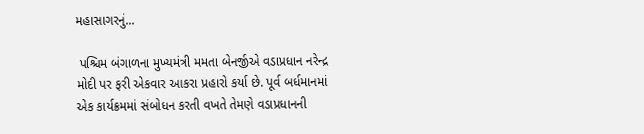મહાસાગરનું...

 પશ્ચિમ બંગાળના મુખ્યમંત્રી મમતા બેનર્જીએ વડાપ્રધાન નરેન્દ્ર મોદી પર ફરી એકવાર આકરા પ્રહારો કર્યા છે. પૂર્વ બર્ધમાનમાં એક કાર્યક્રમમાં સંબોધન કરતી વખતે તેમણે વડાપ્રધાનની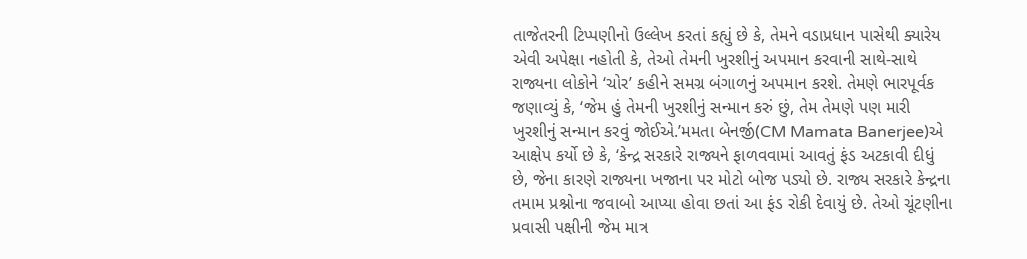તાજેતરની ટિપ્પણીનો ઉલ્લેખ કરતાં કહ્યું છે કે, તેમને વડાપ્રધાન પાસેથી ક્યારેય એવી અપેક્ષા નહોતી કે, તેઓ તેમની ખુરશીનું અપમાન કરવાની સાથે-સાથે રાજ્યના લોકોને ‘ચોર’ કહીને સમગ્ર બંગાળનું અપમાન કરશે. તેમણે ભારપૂર્વક જણાવ્યું કે, ‘જેમ હું તેમની ખુરશીનું સન્માન કરું છું, તેમ તેમણે પણ મારી ખુરશીનું સન્માન કરવું જોઈએ.’મમતા બેનર્જી(CM Mamata Banerjee)એ આક્ષેપ કર્યો છે કે, ‘કેન્દ્ર સરકારે રાજ્યને ફાળવવામાં આવતું ફંડ અટકાવી દીધું છે, જેના કારણે રાજ્યના ખજાના પર મોટો બોજ પડ્યો છે. રાજ્ય સરકારે કેન્દ્રના તમામ પ્રશ્નોના જવાબો આપ્યા હોવા છતાં આ ફંડ રોકી દેવાયું છે. તેઓ ચૂંટણીના પ્રવાસી પક્ષીની જેમ માત્ર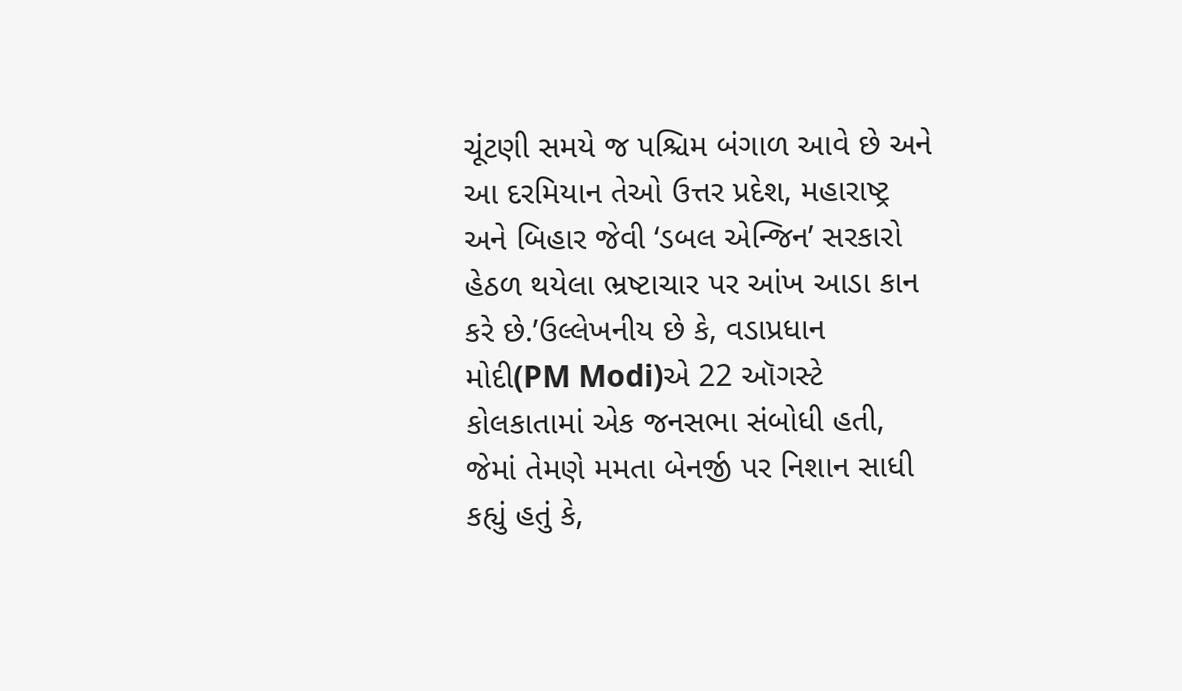ચૂંટણી સમયે જ પશ્ચિમ બંગાળ આવે છે અને આ દરમિયાન તેઓ ઉત્તર પ્રદેશ, મહારાષ્ટ્ર અને બિહાર જેવી ‘ડબલ એન્જિન’ સરકારો હેઠળ થયેલા ભ્રષ્ટાચાર પર આંખ આડા કાન કરે છે.’ઉલ્લેખનીય છે કે, વડાપ્રધાન મોદી(PM Modi)એ 22 ઑગસ્ટે કોલકાતામાં એક જનસભા સંબોધી હતી, જેમાં તેમણે મમતા બેનર્જી પર નિશાન સાધી કહ્યું હતું કે,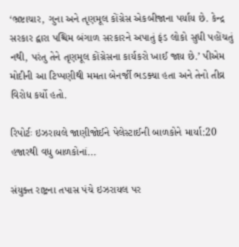‘ભ્રષ્ટાચાર, ગુના અને તૃણમૂલ કોંગ્રેસ એકબીજાના પર્યાય છે. કેન્દ્ર સરકાર દ્વારા પશ્ચિમ બંગાળ સરકારને અપાતું ફંડ લોકો સુધી પહોંચતું નથી, પરંતુ તેને તૃણમૂલ કોંગ્રેસના કાર્યકરો ખાઈ જાય છે.’ પીએમ મોદીની આ ટિપ્પણીથી મમતા બેનર્જી ભડક્યા હતા અને તેનો તીવ્ર વિરોધ કર્યો હતો.

રિપોર્ટઃ ઇઝરાયલે જાણીજોઈને પેલેસ્ટાઈની બાળકોને માર્યા:20 હજારથી વધુ બાળકોનાં...

સંયુક્ત રાષ્ટ્રના તપાસ પંચે ઇઝરાયલ પર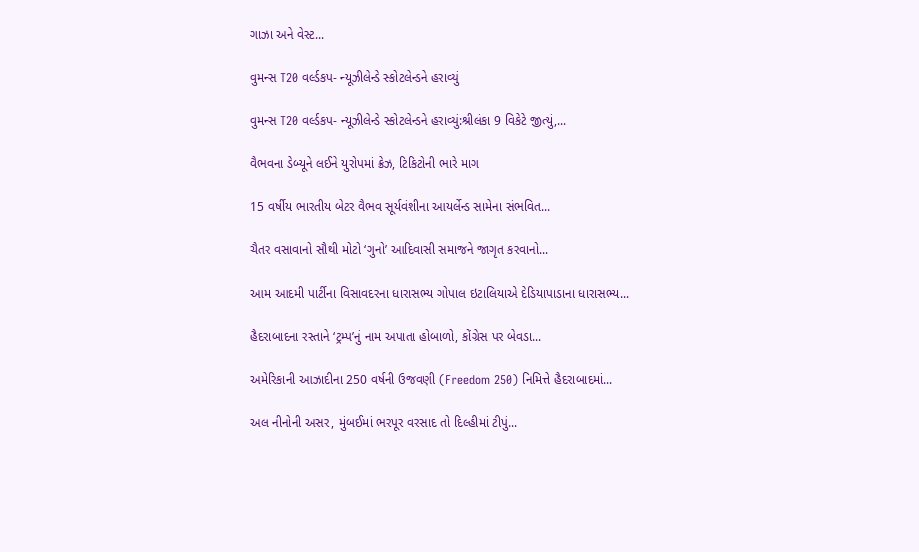ગાઝા અને વેસ્ટ...

વુમન્સ T20 વર્લ્ડકપ- ન્યૂઝીલેન્ડે સ્કોટલેન્ડને હરાવ્યું

વુમન્સ T20 વર્લ્ડકપ- ન્યૂઝીલેન્ડે સ્કોટલેન્ડને હરાવ્યું:શ્રીલંકા 9 વિકેટે જીત્યું,...

વૈભવના ડેબ્યૂને લઈને યુરોપમાં ક્રેઝ, ટિકિટોની ભારે માગ

15 વર્ષીય ભારતીય બેટર વૈભવ સૂર્યવંશીના આયર્લેન્ડ સામેના સંભવિત...

ચૈતર વસાવાનો સૌથી મોટો ‘ગુનો’ આદિવાસી સમાજને જાગૃત કરવાનો...

આમ આદમી પાર્ટીના વિસાવદરના ધારાસભ્ય ગોપાલ ઇટાલિયાએ દેડિયાપાડાના ધારાસભ્ય...

હૈદરાબાદના રસ્તાને ‘ટ્રમ્પ’નું નામ અપાતા હોબાળો, કોંગ્રેસ પર બેવડા...

અમેરિકાની આઝાદીના 250 વર્ષની ઉજવણી (Freedom 250) નિમિત્તે હૈદરાબાદમાં...

અલ નીનોની અસર, મુંબઈમાં ભરપૂર વરસાદ તો દિલ્હીમાં ટીપું...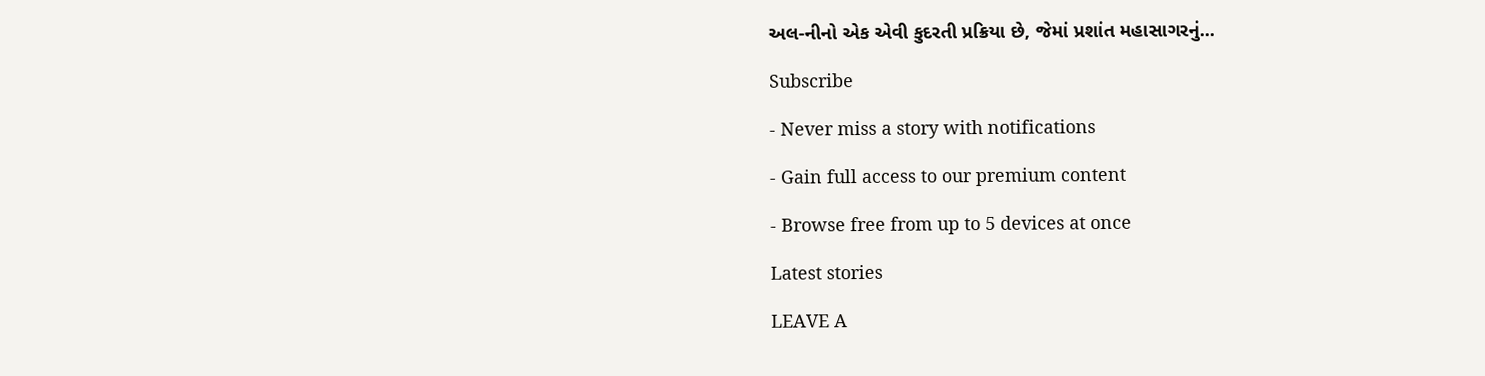અલ-નીનો એક એવી કુદરતી પ્રક્રિયા છે, જેમાં પ્રશાંત મહાસાગરનું...

Subscribe

- Never miss a story with notifications

- Gain full access to our premium content

- Browse free from up to 5 devices at once

Latest stories

LEAVE A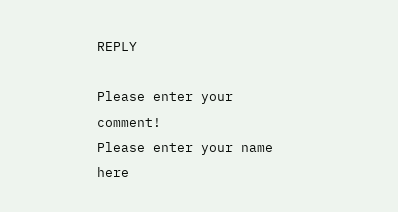REPLY

Please enter your comment!
Please enter your name here